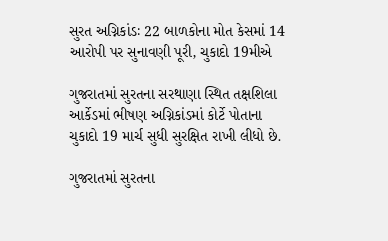સુરત અગ્નિકાંડઃ 22 બાળકોના મોત કેસમાં 14 આરોપી પર સુનાવણી પૂરી, ચુકાદો 19મીએ

ગુજરાતમાં સુરતના સરથાણા સ્થિત તક્ષશિલા આર્કેડમાં ભીષણ અગ્નિકાંડમાં કોર્ટે પોતાના ચુકાદો 19 માર્ચ સુધી સુરક્ષિત રાખી લીધો છે.

ગુજરાતમાં સુરતના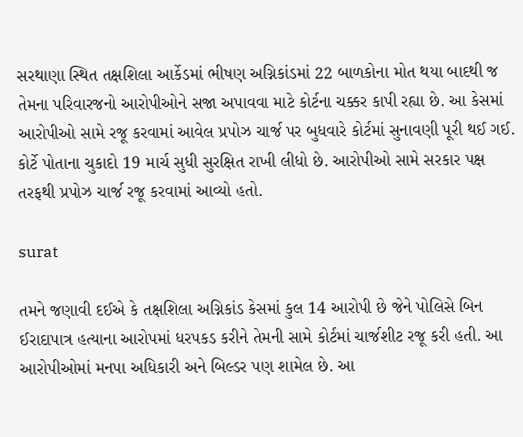સરથાણા સ્થિત તક્ષશિલા આર્કેડમાં ભીષણ અગ્નિકાંડમાં 22 બાળકોના મોત થયા બાદથી જ તેમના પરિવારજનો આરોપીઓને સજા અપાવવા માટે કોર્ટના ચક્કર કાપી રહ્યા છે. આ કેસમાં આરોપીઓ સામે રજૂ કરવામાં આવેલ પ્રપોઝ ચાર્જ પર બુધવારે કોર્ટમાં સુનાવણી પૂરી થઈ ગઈ. કોર્ટે પોતાના ચુકાદો 19 માર્ચ સુધી સુરક્ષિત રાખી લીધો છે. આરોપીઓ સામે સરકાર પક્ષ તરફથી પ્રપોઝ ચાર્જ રજૂ કરવામાં આવ્યો હતો.

surat

તમને જણાવી દઈએ કે તક્ષશિલા અગ્નિકાંડ કેસમાં કુલ 14 આરોપી છે જેને પોલિસે બિન ઈરાદાપાત્ર હત્યાના આરોપમાં ધરપકડ કરીને તેમની સામે કોર્ટમાં ચાર્જશીટ રજૂ કરી હતી. આ આરોપીઓમાં મનપા અધિકારી અને બિલ્ડર પણ શામેલ છે. આ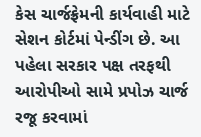કેસ ચાર્જફ્રેમની કાર્યવાહી માટે સેશન કોર્ટમાં પેન્ડીંગ છે. આ પહેલા સરકાર પક્ષ તરફથી આરોપીઓ સામે પ્રપોઝ ચાર્જ રજૂ કરવામાં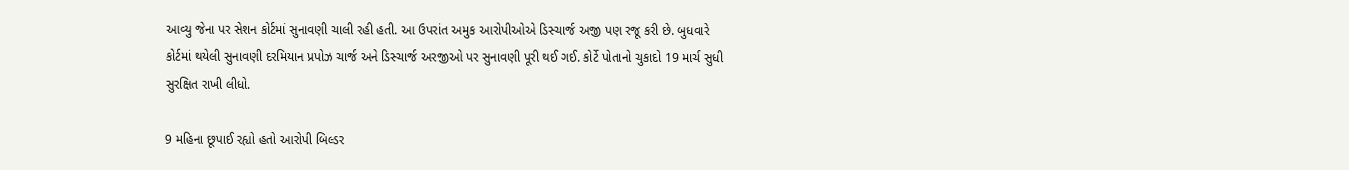આવ્યુ જેના પર સેશન કોર્ટમાં સુનાવણી ચાલી રહી હતી. આ ઉપરાંત અમુક આરોપીઓએ ડિસ્ચાર્જ અજી પણ રજૂ કરી છે. બુધવારે કોર્ટમાં થયેલી સુનાવણી દરમિયાન પ્રપોઝ ચાર્જ અને ડિસ્ચાર્જ અરજીઓ પર સુનાવણી પૂરી થઈ ગઈ. કોર્ટે પોતાનો ચુકાદો 19 માર્ચ સુધી સુરક્ષિત રાખી લીધો.

9 મહિના છૂપાઈ રહ્યો હતો આરોપી બિલ્ડર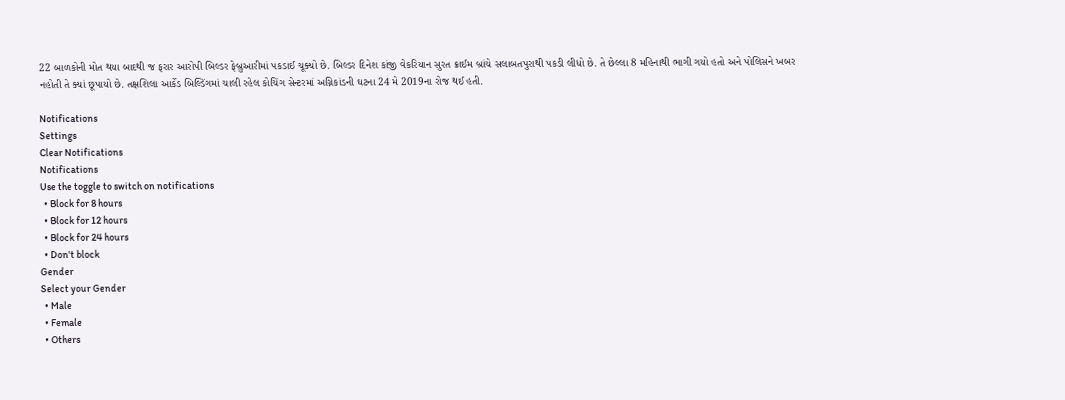22 બાળકોની મોત થયા બાદથી જ ફરાર આરોપી બિલ્ડર ફેબ્રુઆરીમાં પકડાઈ ચૂક્યો છે. બિલ્ડર દિનેશ કાંજી વેકરિયાન સુરત ક્રાઈમ બ્રાંચે સલાબતપુરાથી પકડી લીધો છે. તે છેલ્લા 8 મહિનાથી ભાગી ગયો હતો અને પોલિસને ખબર નહોતી તે ક્યાં છૂપાયો છે. તક્ષશિલા આર્કેડ બિલ્ડિંગમાં ચાલી રહેલ કોચિંગ સેન્ટરમાં અગ્નિકાંડની ઘટના 24 મે 2019ના રોજ થઈ હતી.

Notifications
Settings
Clear Notifications
Notifications
Use the toggle to switch on notifications
  • Block for 8 hours
  • Block for 12 hours
  • Block for 24 hours
  • Don't block
Gender
Select your Gender
  • Male
  • Female
  • Others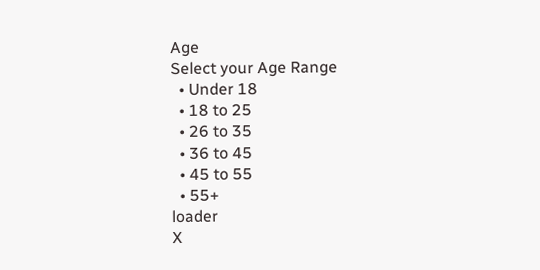Age
Select your Age Range
  • Under 18
  • 18 to 25
  • 26 to 35
  • 36 to 45
  • 45 to 55
  • 55+
loader
X